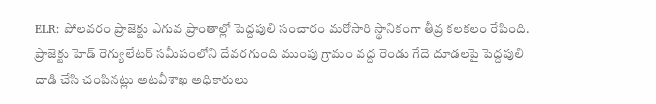ELR: పోలవరం ప్రాజెక్టు ఎగువ ప్రాంతాల్లో పెద్దపులి సంచారం మరోసారి స్థానికంగా తీవ్ర కలకలం రేపింది. ప్రాజెక్టు హెడ్ రెగ్యులేటర్ సమీపంలోని దేవరగుంది ముంపు గ్రామం వద్ద రెండు గేదె దూడలపై పెద్దపులి దాడి చేసి చంపినట్లు అటవీశాఖ అధికారులు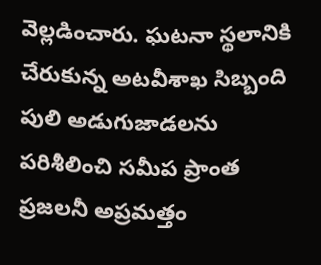వెల్లడించారు. ఘటనా స్థలానికి చేరుకున్న అటవీశాఖ సిబ్బంది పులి అడుగుజాడలను పరిశీలించి సమీప ప్రాంత ప్రజలనీ అప్రమత్తం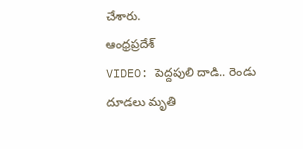చేశారు.
ఆంధ్రప్రదేశ్
VIDEO: పెద్దపులి దాడి.. రెండు దూడలు మృతి